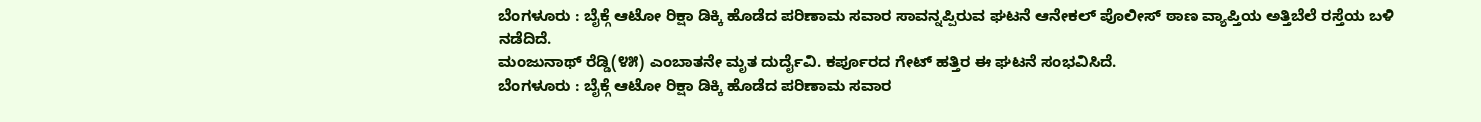ಬೆಂಗಳೂರು : ಬೈಕ್ಗೆ ಆಟೋ ರಿಕ್ಷಾ ಡಿಕ್ಕಿ ಹೊಡೆದ ಪರಿಣಾಮ ಸವಾರ ಸಾವನ್ನಪ್ಪಿರುವ ಘಟನೆ ಆನೇಕಲ್ ಪೊಲೀಸ್ ಠಾಣ ವ್ಯಾಪ್ತಿಯ ಅತ್ತಿಬೆಲೆ ರಸ್ತೆಯ ಬಳಿ ನಡೆದಿದೆ.
ಮಂಜುನಾಥ್ ರೆಡ್ಡಿ(೪೫) ಎಂಬಾತನೇ ಮೃತ ದುರ್ದೈವಿ. ಕರ್ಪೂರದ ಗೇಟ್ ಹತ್ತಿರ ಈ ಘಟನೆ ಸಂಭವಿಸಿದೆ.
ಬೆಂಗಳೂರು : ಬೈಕ್ಗೆ ಆಟೋ ರಿಕ್ಷಾ ಡಿಕ್ಕಿ ಹೊಡೆದ ಪರಿಣಾಮ ಸವಾರ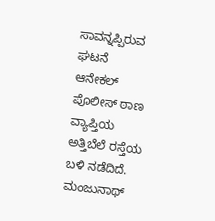ಸಾವನ್ನಪ್ಪಿರುವ ಘಟನೆ ಆನೇಕಲ್ ಪೊಲೀಸ್ ಠಾಣ ವ್ಯಾಪ್ತಿಯ ಅತ್ತಿಬೆಲೆ ರಸ್ತೆಯ ಬಳಿ ನಡೆದಿದೆ.
ಮಂಜುನಾಥ್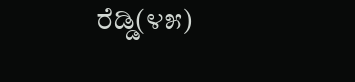ರೆಡ್ಡಿ(೪೫)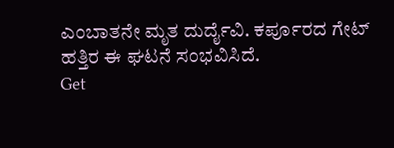ಎಂಬಾತನೇ ಮೃತ ದುರ್ದೈವಿ. ಕರ್ಪೂರದ ಗೇಟ್ ಹತ್ತಿರ ಈ ಘಟನೆ ಸಂಭವಿಸಿದೆ.
Get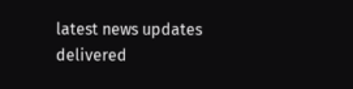latest news updates delivered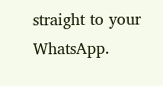straight to your WhatsApp.